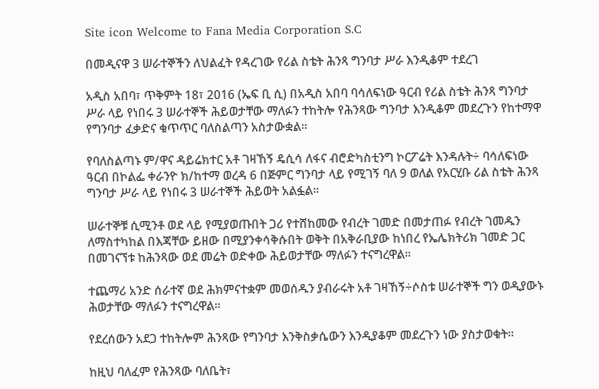Site icon Welcome to Fana Media Corporation S.C

በመዲናዋ 3 ሠራተኞችን ለህልፈት የዳረገው የሪል ስቴት ሕንጻ ግንባታ ሥራ እንዲቆም ተደረገ

አዲስ አበባ፣ ጥቅምት 18፣ 2016 (ኤፍ ቢ ሲ) በአዲስ አበባ ባሳለፍነው ዓርብ የሪል ስቴት ሕንጻ ግንባታ ሥራ ላይ የነበሩ 3 ሠራተኞች ሕይወታቸው ማለፉን ተከትሎ የሕንጻው ግንባታ እንዲቆም መደረጉን የከተማዋ የግንባታ ፈቃድና ቁጥጥር ባለስልጣን አስታውቋል፡፡

የባለስልጣኑ ም/ዋና ዳይሬክተር አቶ ገዛኸኝ ዴሲሳ ለፋና ብሮድካስቲንግ ኮርፖሬት እንዳሉት÷ ባሳለፍነው ዓርብ በኮልፌ ቀራንዮ ክ/ከተማ ወረዳ 6 በጅምር ግንባታ ላይ የሚገኝ ባለ 9 ወለል የአርሂቡ ሪል ስቴት ሕንጻ ግንባታ ሥራ ላይ የነበሩ 3 ሠራተኞች ሕይወት አልፏል፡፡

ሠራተኞቹ ሲሚንቶ ወደ ላይ የሚያወጡበት ጋሪ የተሸከመው የብረት ገመድ በመታጠፉ የብረት ገመዱን ለማስተካከል በእጃቸው ይዘው በሚያንቀሳቅሱበት ወቅት በአቅራቢያው ከነበረ የኤሌክትሪክ ገመድ ጋር በመገናኘቱ ከሕንጻው ወደ መሬት ወድቀው ሕይወታቸው ማለፉን ተናግረዋል።

ተጨማሪ አንድ ሰራተኛ ወደ ሕክምናተቋም መወሰዱን ያብራሩት አቶ ገዛኸኝ÷ሶስቱ ሠራተኞች ግን ወዲያውኑ ሕወታቸው ማለፉን ተናግረዋል።

የደረሰውን አደጋ ተከትሎም ሕንጻው የግንባታ እንቅስቃሴውን እንዲያቆም መደረጉን ነው ያስታወቁት፡፡

ከዚህ ባለፈም የሕንጻው ባለቤት፣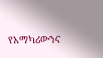የአማካሪውንና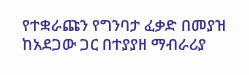የተቋራጩን የግንባታ ፈቃድ በመያዝ ከአደጋው ጋር በተያያዘ ማብራሪያ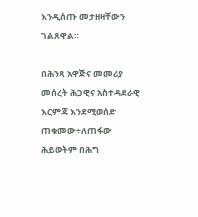እንዲሰጡ መታዘዛቸውን ገልጸዋል።

በሕንጻ አዋጅና መመሪያ መሰረት ሕጋዊና አስተዳደራዊ እርምጃ እንደሚወሰድ ጠቁመው÷ለጠፋው ሕይወትም በሕግ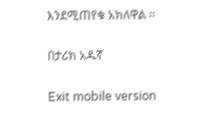እንደሚጠየቁ አክለዋል ፡፡

በታሪክ አዱኛ

Exit mobile version